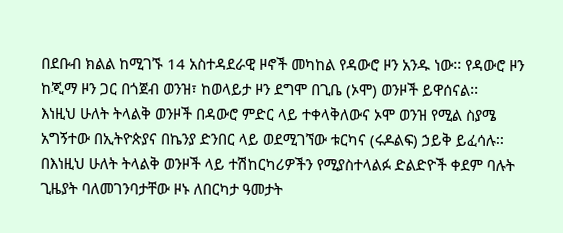በደቡብ ክልል ከሚገኙ 14 አስተዳደራዊ ዞኖች መካከል የዳውሮ ዞን አንዱ ነው፡፡ የዳውሮ ዞን ከጂማ ዞን ጋር በጎጀብ ወንዝ፣ ከወላይታ ዞን ደግሞ በጊቤ (ኦሞ) ወንዞች ይዋሰናል፡፡
እነዚህ ሁለት ትላልቅ ወንዞች በዳውሮ ምድር ላይ ተቀላቅለውና ኦሞ ወንዝ የሚል ስያሜ አግኝተው በኢትዮጵያና በኬንያ ድንበር ላይ ወደሚገኘው ቱርካና (ሩዶልፍ) ኃይቅ ይፈሳሉ፡፡
በእነዚህ ሁለት ትላልቅ ወንዞች ላይ ተሽከርካሪዎችን የሚያስተላልፉ ድልድዮች ቀደም ባሉት ጊዜያት ባለመገንባታቸው ዞኑ ለበርካታ ዓመታት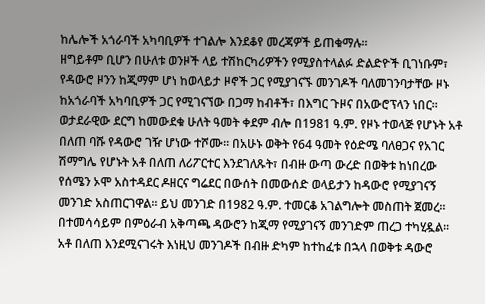ከሌሎች አጎራባች አካባቢዎች ተገልሎ እንደቆየ መረጃዎች ይጠቁማሉ፡፡
ዘግይቶም ቢሆን በሁለቱ ወንዞች ላይ ተሽከርካሪዎችን የሚያስተላልፉ ድልድዮች ቢገነቡም፣ የዳውሮ ዞንን ከጂማም ሆነ ከወላይታ ዞኖች ጋር የሚያገናኙ መንገዶች ባለመገንባታቸው ዞኑ ከአጎራባች አካባቢዎች ጋር የሚገናኘው በጋማ ከብቶች፣ በእግር ጉዞና በአውሮፕላን ነበር፡፡
ወታደራዊው ደርግ ከመውደቁ ሁለት ዓመት ቀደም ብሎ በ1981 ዓ.ም. የዞኑ ተወላጅ የሆኑት አቶ በለጠ ባሹ የዳውሮ ገዥ ሆነው ተሾሙ፡፡ በአሁኑ ወቅት የ64 ዓመት የዕድሜ ባለፀጋና የአገር ሽማግሌ የሆኑት አቶ በለጠ ለሪፖርተር እንደገለጹት፣ በብዙ ውጣ ውረድ በወቅቱ ከነበረው የሰሜን ኦሞ አስተዳደር ዶዘርና ግሬደር በውሰት በመውሰድ ወላይታን ከዳውሮ የሚያገናኝ መንገድ አስጠርገዋል፡፡ ይህ መንገድ በ1982 ዓ.ም. ተመርቆ አገልግሎት መስጠት ጀመረ፡፡
በተመሳሳይም በምዕራብ አቅጣጫ ዳውሮን ከጂማ የሚያገናኝ መንገድም ጠረጋ ተካሂዷል፡፡ አቶ በለጠ እንደሚናገሩት እነዚህ መንገዶች በብዙ ድካም ከተከፈቱ በኋላ በወቅቱ ዳውሮ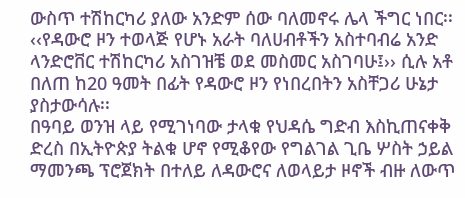ውስጥ ተሽከርካሪ ያለው አንድም ሰው ባለመኖሩ ሌላ ችግር ነበር፡፡
‹‹የዳውሮ ዞን ተወላጅ የሆኑ አራት ባለሀብቶችን አስተባብሬ አንድ ላንድሮቨር ተሽከርካሪ አስገዝቼ ወደ መስመር አስገባሁ፤›› ሲሉ አቶ በለጠ ከ20 ዓመት በፊት የዳውሮ ዞን የነበረበትን አስቸጋሪ ሁኔታ ያስታውሳሉ፡፡
በዓባይ ወንዝ ላይ የሚገነባው ታላቁ የህዳሴ ግድብ እስኪጠናቀቅ ድረስ በኢትዮጵያ ትልቁ ሆኖ የሚቆየው የግልገል ጊቤ ሦስት ኃይል ማመንጫ ፕሮጀክት በተለይ ለዳውሮና ለወላይታ ዞኖች ብዙ ለውጥ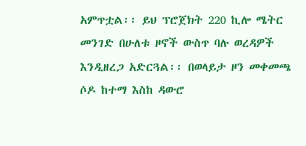አምጥቷል፡፡ ይህ ፕሮጀክት 220 ኪሎ ሜትር መንገድ በሁለቱ ዞኖች ውስጥ ባሉ ወረዳዎች እንዲዘረጋ አድርጓል፡፡ በወላይታ ዞን መቀመጫ ሶዶ ከተማ እስከ ዳውሮ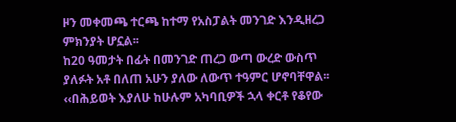ዞን መቀመጫ ተርጫ ከተማ የአስፓልት መንገድ እንዲዘረጋ ምክንያት ሆኗል፡፡
ከ20 ዓመታት በፊት በመንገድ ጠረጋ ውጣ ውረድ ውስጥ ያለፉት አቶ በለጠ አሁን ያለው ለውጥ ተዓምር ሆኖባቸዋል፡፡ ‹‹በሕይወት እያለሁ ከሁሉም አካባቢዎች ኋላ ቀርቶ የቆየው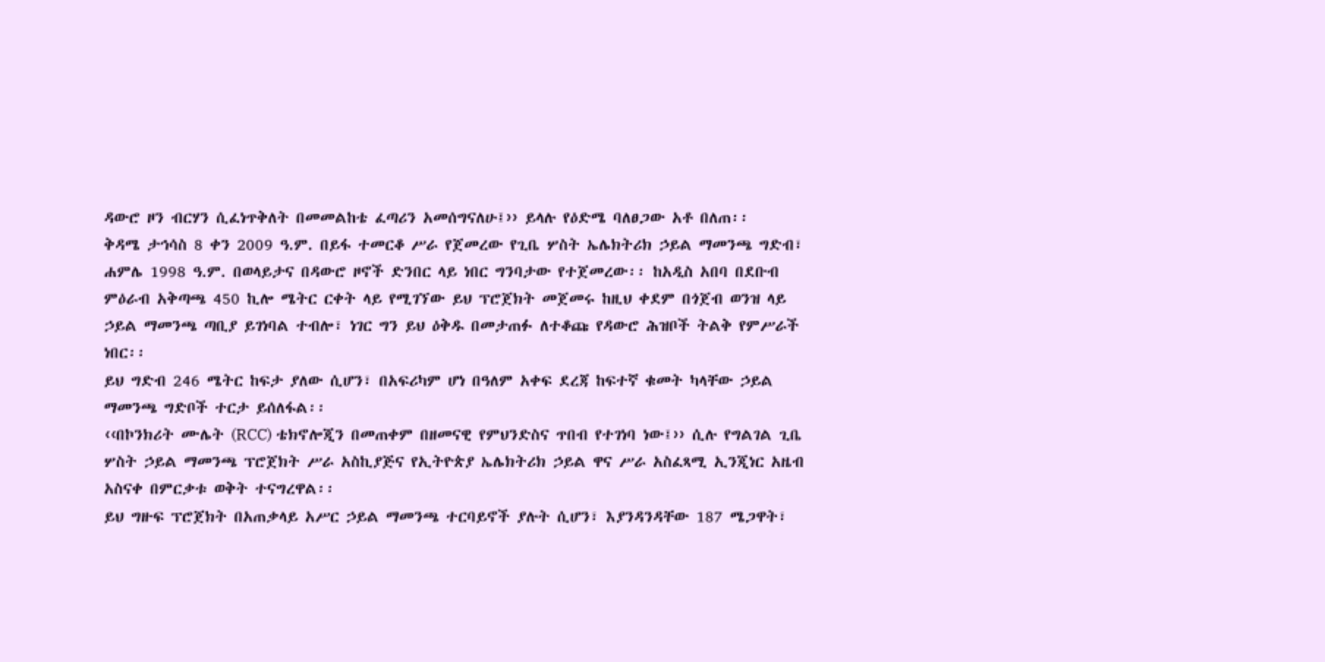ዳውሮ ዞን ብርሃን ሲፈነጥቅለት በመመልከቴ ፈጣሪን አመሰግናለሁ፤›› ይላሉ የዕድሜ ባለፀጋው አቶ በለጠ፡፡
ቅዳሜ ታኅሳስ 8 ቀን 2009 ዓ.ም. በይፋ ተመርቆ ሥራ የጀመረው የጊቤ ሦስት ኤሌክትሪክ ኃይል ማመንጫ ግድብ፣ ሐምሌ 1998 ዓ.ም. በወላይታና በዳውሮ ዞኖች ድንበር ላይ ነበር ግንባታው የተጀመረው፡፡ ከአዲስ አበባ በደቡብ ምዕራብ አቅጣጫ 450 ኪሎ ሜትር ርቀት ላይ የሚገኘው ይህ ፕሮጀክት መጀመሩ ከዚህ ቀደም በጎጀብ ወንዝ ላይ ኃይል ማመንጫ ጣቢያ ይገነባል ተብሎ፣ ነገር ግን ይህ ዕቅዱ በመታጠፉ ለተቆጩ የዳውሮ ሕዝቦች ትልቅ የምሥራች ነበር፡፡
ይህ ግድብ 246 ሜትር ከፍታ ያለው ሲሆን፣ በአፍሪካም ሆነ በዓለም አቀፍ ደረጃ ከፍተኛ ቁመት ካላቸው ኃይል ማመንጫ ግድቦች ተርታ ይሰለፋል፡፡
‹‹በኮንክሪት ሙሌት (RCC) ቴክኖሎጂን በመጠቀም በዘመናዊ የምህንድስና ጥበብ የተገነባ ነው፤›› ሲሉ የግልገል ጊቤ ሦስት ኃይል ማመንጫ ፕሮጀክት ሥራ አስኪያጅና የኢትዮጵያ ኤሌክትሪክ ኃይል ዋና ሥራ አስፈጻሚ ኢንጂነር አዜብ አስናቀ በምርቃቱ ወቅት ተናግረዋል፡፡
ይህ ግዙፍ ፕሮጀክት በአጠቃላይ አሥር ኃይል ማመንጫ ተርባይኖች ያሉት ሲሆን፣ እያንዳንዳቸው 187 ሜጋዋት፣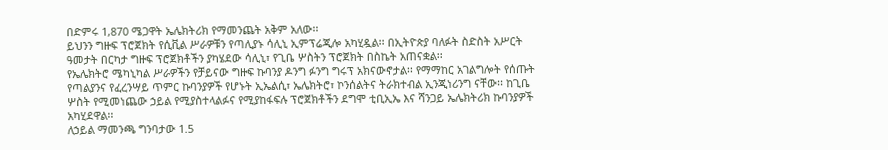በድምሩ 1,870 ሜጋዋት ኤሌክትሪክ የማመንጨት አቅም አለው፡፡
ይህንን ግዙፍ ፕሮጀክት የሲቪል ሥራዎቹን የጣሊያኑ ሳሊኒ ኢምፕሬጂሎ አካሂዷል፡፡ በኢትዮጵያ ባለፉት ስድስት አሥርት ዓመታት በርካታ ግዙፍ ፕሮጀክቶችን ያካሄደው ሳሊኒ፣ የጊቤ ሦስትን ፕሮጀክት በስኬት አጠናቋል፡፡
የኤሌክትሮ ሜካኒካል ሥራዎችን የቻይናው ግዙፍ ኩባንያ ዶንግ ፉንግ ግሩፕ አክናውኖታል፡፡ የማማከር አገልግሎት የሰጡት የጣልያንና የፈረንሣይ ጥምር ኩባንያዎች የሆኑት ኢኤልሲ፣ ኤሌክትሮ፣ ኮንሰልትና ትራክተብል ኢንጂነሪንግ ናቸው፡፡ ከጊቤ ሦስት የሚመነጨው ኃይል የሚያስተላልፉና የሚያከፋፍሉ ፕሮጀክቶችን ደግሞ ቲቢኢኤ እና ሻንጋይ ኤሌክትሪክ ኩባንያዎች አካሂደዋል፡፡
ለኃይል ማመንጫ ግንባታው 1.5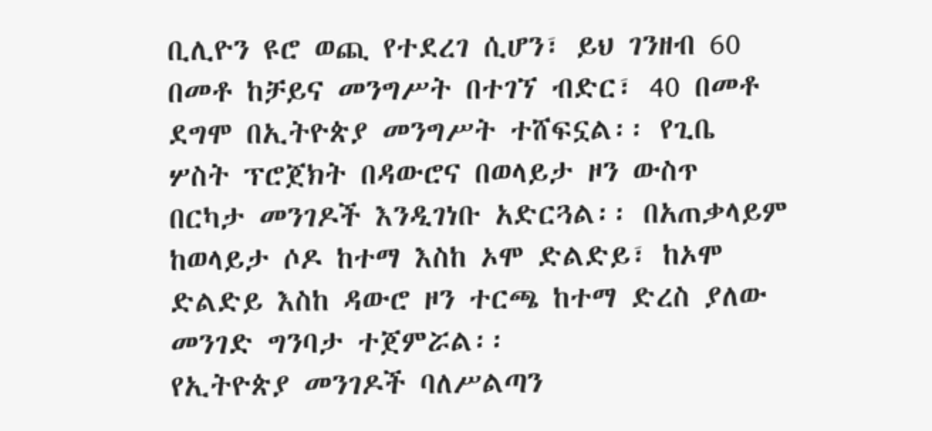ቢሊዮን ዩሮ ወጪ የተደረገ ሲሆን፣ ይህ ገንዘብ 60 በመቶ ከቻይና መንግሥት በተገኘ ብድር፣ 40 በመቶ ደግሞ በኢትዮጵያ መንግሥት ተሸፍኗል፡፡ የጊቤ ሦስት ፕሮጀክት በዳውሮና በወላይታ ዞን ውስጥ በርካታ መንገዶች እንዲገነቡ አድርጓል፡፡ በአጠቃላይም ከወላይታ ሶዶ ከተማ እስከ ኦሞ ድልድይ፣ ከኦሞ ድልድይ እስከ ዳውሮ ዞን ተርጫ ከተማ ድረስ ያለው መንገድ ግንባታ ተጀምሯል፡፡
የኢትዮጵያ መንገዶች ባለሥልጣን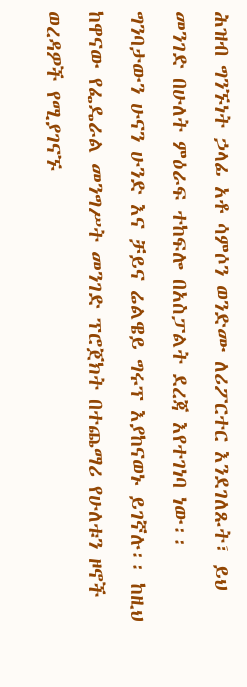ሕዝብ ግንኙነት ኃላፊ አቶ ሳምሶን ወንድሙ ለሪፖርተር እንደገለጹት፣ ይህ መንገድ በሁለት ምዕራፍ ተከፍሎ በአስፓልት ደረጃ እየተገነባ ነው፡፡ ግንባታውን ሁናን ሁንድ እና ቻይና ሬልዌይ ግሩፕ እያከናወኑ ይገኛሉ፡፡ ከዚህ ከዋናው የፌዴራል መንግሥት መንገድ ፕሮጀክት በተጨማሪ የሁለቱን ዞኖች ወረዳዎች የሚያገናኙ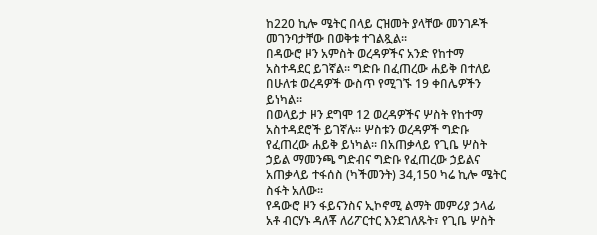ከ220 ኪሎ ሜትር በላይ ርዝመት ያላቸው መንገዶች መገንባታቸው በወቅቱ ተገልጿል፡፡
በዳውሮ ዞን አምስት ወረዳዎችና አንድ የከተማ አስተዳደር ይገኛል፡፡ ግድቡ በፈጠረው ሐይቅ በተለይ በሁለቱ ወረዳዎች ውስጥ የሚገኙ 19 ቀበሌዎችን ይነካል፡፡
በወላይታ ዞን ደግሞ 12 ወረዳዎችና ሦስት የከተማ አስተዳደሮች ይገኛሉ፡፡ ሦስቱን ወረዳዎች ግድቡ የፈጠረው ሐይቅ ይነካል፡፡ በአጠቃላይ የጊቤ ሦስት ኃይል ማመንጫ ግድብና ግድቡ የፈጠረው ኃይልና አጠቃላይ ተፋሰስ (ካችመንት) 34,150 ካሬ ኪሎ ሜትር ስፋት አለው፡፡
የዳውሮ ዞን ፋይናንስና ኢኮኖሚ ልማት መምሪያ ኃላፊ አቶ ብርሃኑ ዳለቾ ለሪፖርተር እንደገለጹት፣ የጊቤ ሦስት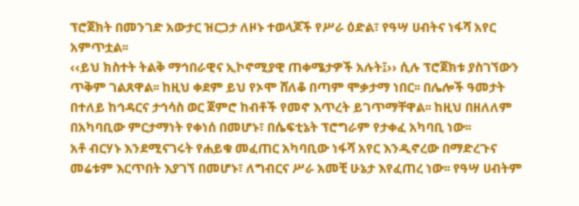ፕሮጀክት በመንገድ አውታር ዝርጋታ ለዞኑ ተወላጆች የሥራ ዕድል፣ የዓሣ ሀብትና ነፋሻ አየር አምጥቷል፡፡
‹‹ይህ ክስተት ትልቅ ማኅበራዊና ኢኮኖሚያዊ ጠቀሜታዎች አሉት፤›› ሲሉ ፕሮጀክቱ ያስገኘውን ጥቅም ገልጸዋል፡፡ ከዚህ ቀደም ይህ የኦሞ ሸለቆ በጣም ሞቃታማ ነበር፡፡ በሌሎች ዓመታት በተለይ ከኅዳርና ታኅሳስ ወር ጀምሮ ከብቶች የመኖ እጥረት ይገጥማቸዋል፡፡ ከዚህ በዘለለም በአካባቢው ምርታማነት የቀነሰ በመሆኑ፣ በሴፍቲኔት ፕሮግራም የታቀፈ አካባቢ ነው፡፡
አቶ ብርሃኑ እንደሚናገሩት የሐይቁ መፈጠር አካባቢው ነፋሻ አየር እንዲኖረው በማድረጉና መሬቱም እርጥበት እያገኘ በመሆኑ፣ ለግብርና ሥራ አመቺ ሁኔታ እየፈጠረ ነው፡፡ የዓሣ ሀብትም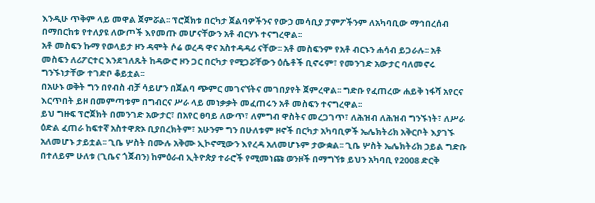እንዲሁ ጥቅም ላይ መዋል ጀምሯል፡፡ ፕሮጀክቱ በርካታ ጀልባዎችንና የውኃ መሳቢያ ፓምፖችንም ለአካባቢው ማኅበረሰብ በማበርከቱ የተለያዩ ለውጦች እየመጡ መሆናቸውን አቶ ብርሃኑ ተናግረዋል፡፡
አቶ መስፍን ኩማ የወላይታ ዞን ዳሞት ሶሬ ወረዳ ዋና አስተዳዳሪ ናቸው፡፡ አቶ መስፍንም የአቶ ብርኑን ሐሳብ ይጋራሉ፡፡ አቶ መስፍን ለሪፖርተር እንደገለጹት ከዳውሮ ዞን ጋር በርካታ የሚጋሯቸውን ዕሴቶች ቢኖሩም፣ የመንገድ አውታር ባለመኖሩ ግንኙነታቸው ተገድቦ ቆይቷል፡፡
በአሁኑ ወቅት ግን በየብስ ብቻ ሳይሆን በጀልባ ጭምር መገናኘትና መገበያየት ጀምረዋል፡፡ ግድቡ የፈጠረው ሐይቅ ነፋሻ አየርና እርጥበት ይዞ በመምጣቱም በግብርና ሥራ ላይ መነቃቃት መፈጠሩን አቶ መስፍን ተናግረዋል፡፡
ይህ ግዙፍ ፕሮጀክት በመንገድ አውታር፣ በአየር ፀባይ ለውጥ፣ ለምግብ ዋስትና መረጋገጥ፣ ለሕዝብ ለሕዝብ ግንኙነት፣ ለሥራ ዕድል ፈጠራ ከፍተኛ አስተዋጽኦ ቢያበረክትም፣ አሁንም ግን በሁለቱም ዞኖች በርካታ አካባቢዎች ኤሌክትሪክ አቅርቦት እያገኙ አለመሆኑ ታይቷል፡፡ ጊቤ ሦስት በሙሉ አቅሙ ኢኮኖሚውን እየረዳ አለመሆኑም ታውቋል፡፡ ጊቤ ሦስት ኤሌክትሪክ ኃይል ግድቡ በተለይም ሁለቱ (ጊቤና ጎጀብን) ከምዕራብ ኢትዮጵያ ተራሮች የሚመነጩ ወንዞች በማግኘቱ ይህን አካባቢ የ2008 ድርቅ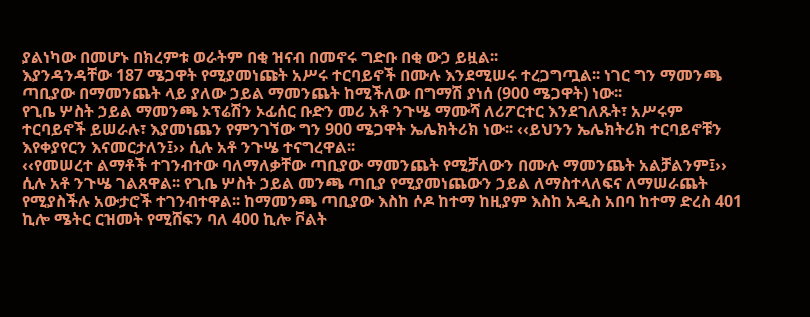ያልነካው በመሆኑ በክረምቱ ወራትም በቂ ዝናብ በመኖሩ ግድቡ በቂ ውኃ ይዟል፡፡
እያንዳንዳቸው 187 ሜጋዋት የሚያመነጩት አሥሩ ተርባይኖች በሙሉ እንደሚሠሩ ተረጋግጧል፡፡ ነገር ግን ማመንጫ ጣቢያው በማመንጨት ላይ ያለው ኃይል ማመንጨት ከሚችለው በግማሽ ያነሰ (900 ሜጋዋት) ነው፡፡
የጊቤ ሦስት ኃይል ማመንጫ ኦፕሬሽን ኦፊሰር ቡድን መሪ አቶ ንጉሤ ማሙሻ ለሪፖርተር እንደገለጹት፣ አሥሩም ተርባይኖች ይሠራሉ፣ እያመነጨን የምንገኘው ግን 900 ሜጋዋት ኤሌክትሪክ ነው፡፡ ‹‹ይህንን ኤሌክትሪክ ተርባይኖቹን እየቀያየርን እናመርታለን፤›› ሲሉ አቶ ንጉሤ ተናግረዋል፡፡
‹‹የመሠረተ ልማቶች ተገንብተው ባለማለቃቸው ጣቢያው ማመንጨት የሚቻለውን በሙሉ ማመንጨት አልቻልንም፤›› ሲሉ አቶ ንጉሤ ገልጸዋል፡፡ የጊቤ ሦስት ኃይል መንጫ ጣቢያ የሚያመነጨውን ኃይል ለማስተላለፍና ለማሠራጨት የሚያስችሉ አውታሮች ተገንብተዋል፡፡ ከማመንጫ ጣቢያው እስከ ሶዶ ከተማ ከዚያም እስከ አዲስ አበባ ከተማ ድረስ 401 ኪሎ ሜትር ርዝመት የሚሸፍን ባለ 400 ኪሎ ቮልት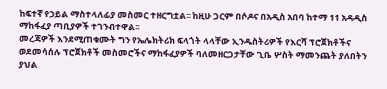ከፍተኛ የኃይል ማስተላለፊያ መስመር ተዘርግቷል፡፡ ከዚሁ ጋርም በሶዶና በአዲስ አበባ ከተማ 11 አዳዲስ ማከፋፈያ ጣቢያዎች ተገንብተዋል፡፡
መረጃዎች እንደሚጠቁሙት ግን የኤሌክትሪክ ፍላጎት ላላቸው ኢንዱስትሪዎች የእርሻ ፕሮጀክቶችና ወደመሳሰሉ ፕሮጀክቶች መስመሮችና ማከፋፈያዎች ባለመዘርጋታቸው ጊቤ ሦስት ማመንጨት ያለበትን ያህል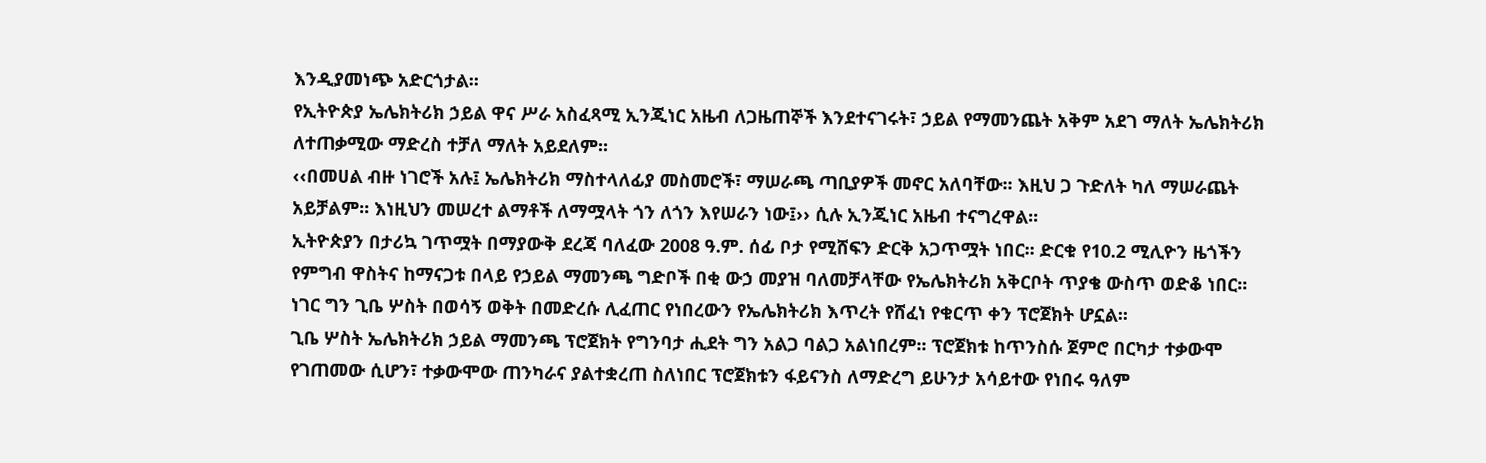እንዲያመነጭ አድርጎታል፡፡
የኢትዮጵያ ኤሌክትሪክ ኃይል ዋና ሥራ አስፈጻሚ ኢንጂነር አዜብ ለጋዜጠኞች እንደተናገሩት፣ ኃይል የማመንጨት አቅም አደገ ማለት ኤሌክትሪክ ለተጠቃሚው ማድረስ ተቻለ ማለት አይደለም፡፡
‹‹በመሀል ብዙ ነገሮች አሉ፤ ኤሌክትሪክ ማስተላለፊያ መስመሮች፣ ማሠራጫ ጣቢያዎች መኖር አለባቸው፡፡ እዚህ ጋ ጉድለት ካለ ማሠራጨት አይቻልም፡፡ እነዚህን መሠረተ ልማቶች ለማሟላት ጎን ለጎን እየሠራን ነው፤›› ሲሉ ኢንጂነር አዜብ ተናግረዋል፡፡
ኢትዮጵያን በታሪኳ ገጥሟት በማያውቅ ደረጃ ባለፈው 2008 ዓ.ም. ሰፊ ቦታ የሚሸፍን ድርቅ አጋጥሟት ነበር፡፡ ድርቁ የ10.2 ሚሊዮን ዜጎችን የምግብ ዋስትና ከማናጋቱ በላይ የኃይል ማመንጫ ግድቦች በቂ ውኃ መያዝ ባለመቻላቸው የኤሌክትሪክ አቅርቦት ጥያቄ ውስጥ ወድቆ ነበር፡፡
ነገር ግን ጊቤ ሦስት በወሳኝ ወቅት በመድረሱ ሊፈጠር የነበረውን የኤሌክትሪክ እጥረት የሸፈነ የቁርጥ ቀን ፕሮጀክት ሆኗል፡፡
ጊቤ ሦስት ኤሌክትሪክ ኃይል ማመንጫ ፕሮጀክት የግንባታ ሒደት ግን አልጋ ባልጋ አልነበረም፡፡ ፕሮጀክቱ ከጥንስሱ ጀምሮ በርካታ ተቃውሞ የገጠመው ሲሆን፣ ተቃውሞው ጠንካራና ያልተቋረጠ ስለነበር ፕሮጀክቱን ፋይናንስ ለማድረግ ይሁንታ አሳይተው የነበሩ ዓለም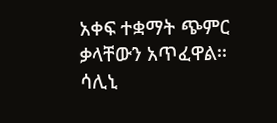አቀፍ ተቋማት ጭምር ቃላቸውን አጥፈዋል፡፡
ሳሊኒ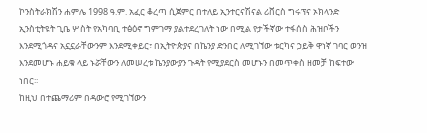ኮንስትራክሽን ሐምሌ 1998 ዓ.ም. አፈር ቆረጣ ሲጀምር በተለይ ኢንተርናሽናል ሪቨርስ ግሩፕና ኦክላንድ ኢንስቲትዩት ጊቤ ሦስት የአካባቢ ተፅዕኖ ግምገማ ያልተደረገለት ነው በሚል የታችኛው ተፋሰስ ሕዝቦችን እንደሚጎዳና አኗኗራቸውንም እንደሚቀይር፣ በኢትዮጵያና በኬንያ ድንበር ለሚገኘው ቱርካና ኃይቅ ዋነኛ ገባር ወንዝ እንደመሆኑ ሐይቁ ላይ ኑሯቸውን ለመሠረቱ ኬንያውያን ጉዳት የሚያደርስ መሆኑን በመጥቀስ ዘመቻ ከፍተው ነበር፡፡
ከዚህ በተጨማሪም በዳውሮ የሚገኘውን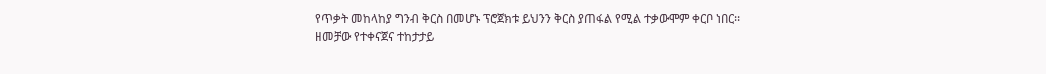የጥቃት መከላከያ ግንብ ቅርስ በመሆኑ ፕሮጀክቱ ይህንን ቅርስ ያጠፋል የሚል ተቃውሞም ቀርቦ ነበር፡፡
ዘመቻው የተቀናጀና ተከታታይ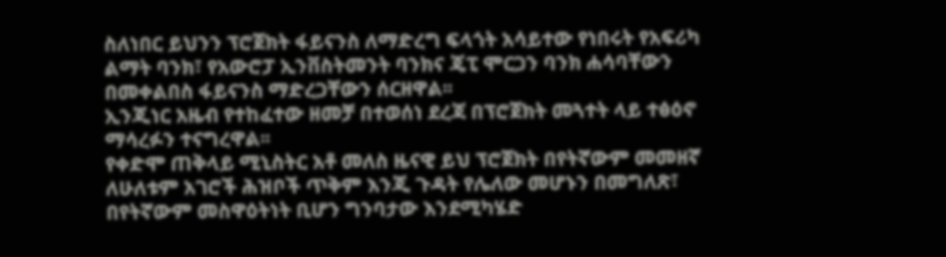ስለነበር ይህንን ፕሮጀክት ፋይናንስ ለማድረግ ፍላጎት አሳይተው የነበሩት የአፍሪካ ልማት ባንክ፣ የአውሮፓ ኢንቨስትመንት ባንክና ጄፒ ሞርጋን ባንክ ሐሳባቸውን በመቀልበስ ፋይናንስ ማድረጋቸውን ሰርዘዋል፡፡
ኢንጂነር አዜብ የተከፈተው ዘመቻ በተወሰነ ደረጃ በፕሮጀክት መጓተት ላይ ተፅዕኖ ማሳረፉን ተናግረዋል፡፡
የቀድሞ ጠቅላይ ሚኒስትር አቶ መለስ ዜናዊ ይህ ፕሮጀክት በየትኛውም መመዘኛ ለሁለቱም አገሮች ሕዝቦች ጥቅም እንጂ ጉዳት የሌለው መሆኑን በመግለጽ፣ በየትኛውም መስዋዕትነት ቢሆን ግንባታው እንደሚካሄድ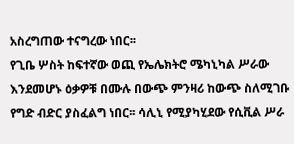አስረግጠው ተናግረው ነበር፡፡
የጊቤ ሦስት ከፍተኛው ወጪ የኤሌክትሮ ሜካኒካል ሥራው እንደመሆኑ ዕቃዎቹ በሙሉ በውጭ ምንዛሪ ከውጭ ስለሚገቡ የግድ ብድር ያስፈልግ ነበር፡፡ ሳሊኒ የሚያካሂደው የሲቪል ሥራ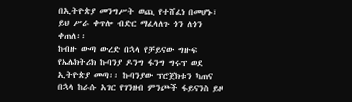በኢትዮጵያ መንግሥት ወጪ የተሸፈነ በመሆኑ፣ ይህ ሥራ ቀጥሎ ብድር ማፈላለጉ ጎን ለጎን ቀጠለ፡፡
ከብዙ ውጣ ውረድ በኋላ የቻይናው ግዙፍ የኤሌክትሪክ ኩባንያ ዶንግ ፋንግ ግሩፕ ወደ ኢትዮጵያ መጣ፡፡ ኩባንያው ፕሮጀክቱን ካጠና በኋላ ከራሱ አገር የገንዘብ ምንጮች ፋይናንስ ይዞ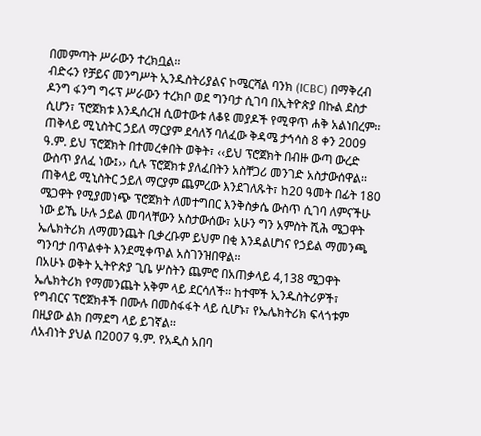በመምጣት ሥራውን ተረክቧል፡፡
ብድሩን የቻይና መንግሥት ኢንዱስትሪያልና ኮሜርሻል ባንክ (ICBC) በማቅረብ ዶንግ ፋንግ ግሩፕ ሥራውን ተረክቦ ወደ ግንባታ ሲገባ በኢትዮጵያ በኩል ደስታ ሲሆን፣ ፕሮጀክቱ እንዲሰረዝ ሲወተውቱ ለቆዩ መያዶች የሚዋጥ ሐቅ አልነበረም፡፡
ጠቅላይ ሚኒስትር ኃይለ ማርያም ደሳለኝ ባለፈው ቅዳሜ ታኅሳስ 8 ቀን 2009 ዓ.ም. ይህ ፕሮጀክት በተመረቀበት ወቅት፣ ‹‹ይህ ፕሮጀክት በብዙ ውጣ ውረድ ውስጥ ያለፈ ነው፤›› ሲሉ ፕሮጀክቱ ያለፈበትን አስቸጋሪ መንገድ አስታውሰዋል፡፡
ጠቅላይ ሚኒስትር ኃይለ ማርያም ጨምረው እንደገለጹት፣ ከ20 ዓመት በፊት 180 ሜጋዋት የሚያመነጭ ፕሮጀክት ለመተግበር እንቅስቃሴ ውስጥ ሲገባ ለምናችሁ ነው ይኼ ሁሉ ኃይል መባላቸውን አስታውሰው፣ አሁን ግን አምስት ሺሕ ሜጋዋት ኤሌክትሪክ ለማመንጨት ቢቃረቡም ይህም በቂ እንዳልሆነና የኃይል ማመንጫ ግንባታ በጥልቀት እንደሚቀጥል አስገንዝበዋል፡፡
በአሁኑ ወቅት ኢትዮጵያ ጊቤ ሦስትን ጨምሮ በአጠቃላይ 4,138 ሜጋዋት ኤሌክትሪክ የማመንጨት አቅም ላይ ደርሳለች፡፡ ከተሞች ኢንዱስትሪዎች፣ የግብርና ፕሮጀክቶች በሙሉ በመስፋፋት ላይ ሲሆኑ፣ የኤሌክትሪክ ፍላጎቱም በዚያው ልክ በማደግ ላይ ይገኛል፡፡
ለአብነት ያህል በ2007 ዓ.ም. የአዲስ አበባ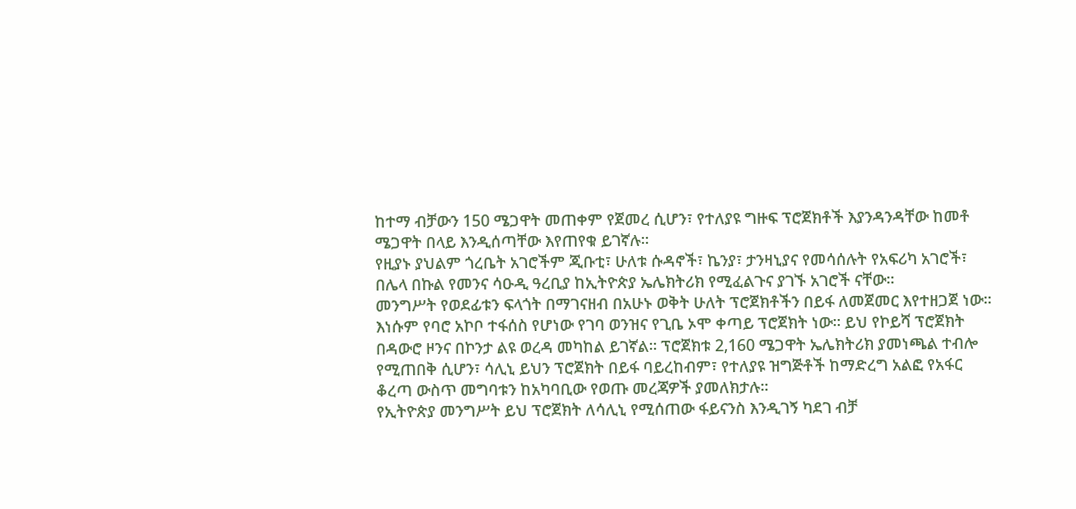ከተማ ብቻውን 150 ሜጋዋት መጠቀም የጀመረ ሲሆን፣ የተለያዩ ግዙፍ ፕሮጀክቶች እያንዳንዳቸው ከመቶ ሜጋዋት በላይ እንዲሰጣቸው እየጠየቁ ይገኛሉ፡፡
የዚያኑ ያህልም ጎረቤት አገሮችም ጂቡቲ፣ ሁለቱ ሱዳኖች፣ ኬንያ፣ ታንዛኒያና የመሳሰሉት የአፍሪካ አገሮች፣ በሌላ በኩል የመንና ሳዑዲ ዓረቢያ ከኢትዮጵያ ኤሌክትሪክ የሚፈልጉና ያገኙ አገሮች ናቸው፡፡
መንግሥት የወደፊቱን ፍላጎት በማገናዘብ በአሁኑ ወቅት ሁለት ፕሮጀክቶችን በይፋ ለመጀመር እየተዘጋጀ ነው፡፡ እነሱም የባሮ አኮቦ ተፋሰስ የሆነው የገባ ወንዝና የጊቤ ኦሞ ቀጣይ ፕሮጀክት ነው፡፡ ይህ የኮይሻ ፕሮጀክት በዳውሮ ዞንና በኮንታ ልዩ ወረዳ መካከል ይገኛል፡፡ ፕሮጀክቱ 2,160 ሜጋዋት ኤሌክትሪክ ያመነጫል ተብሎ የሚጠበቅ ሲሆን፣ ሳሊኒ ይህን ፕሮጀክት በይፋ ባይረከብም፣ የተለያዩ ዝግጅቶች ከማድረግ አልፎ የአፋር ቆረጣ ውስጥ መግባቱን ከአካባቢው የወጡ መረጃዎች ያመለክታሉ፡፡
የኢትዮጵያ መንግሥት ይህ ፕሮጀክት ለሳሊኒ የሚሰጠው ፋይናንስ እንዲገኝ ካደገ ብቻ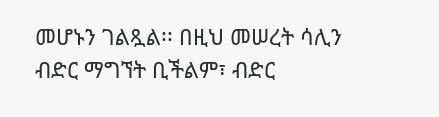መሆኑን ገልጿል፡፡ በዚህ መሠረት ሳሊን ብድር ማግኘት ቢችልም፣ ብድር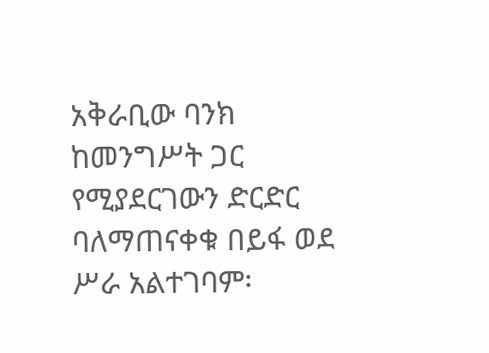አቅራቢው ባንክ ከመንግሥት ጋር የሚያደርገውን ድርድር ባለማጠናቀቁ በይፋ ወደ ሥራ አልተገባም፡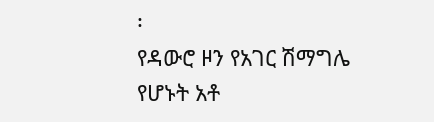፡
የዳውሮ ዞን የአገር ሽማግሌ የሆኑት አቶ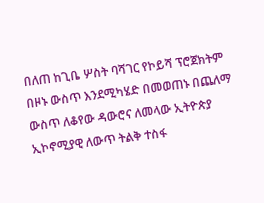በለጠ ከጊቤ ሦስት ባሻገር የኮይሻ ፕሮጀክትም በዞኑ ውስጥ እንደሚካሄድ በመወጠኑ በጨለማ ውስጥ ለቆየው ዳውሮና ለመላው ኢትዮጵያ ኢኮኖሚያዊ ለውጥ ትልቅ ተስፋ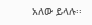አለው ይላሉ፡፡